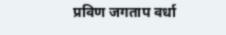प्रविण जगताप वर्धा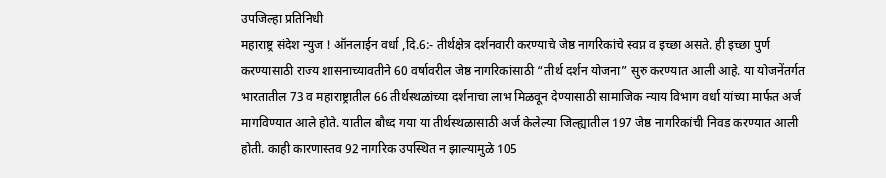उपजिल्हा प्रतिनिधी
महाराष्ट्र संदेश न्युज ! ऑनलाईन वर्धा ,दि.6:- तीर्थक्षेत्र दर्शनवारी करण्याचे जेष्ठ नागरिकांचे स्वप्न व इच्छा असते. ही इच्छा पुर्ण करण्यासाठी राज्य शासनाच्यावतीने 60 वर्षावरील जेष्ठ नागरिकांसाठी “तीर्थ दर्शन योजना” सुरु करण्यात आली आहे. या योजनेंतर्गत भारतातील 73 व महाराष्ट्रातील 66 तीर्थस्थळांच्या दर्शनाचा लाभ मिळवून देण्यासाठी सामाजिक न्याय विभाग वर्धा यांच्या मार्फत अर्ज मागविण्यात आले होते. यातील बौध्द गया या तीर्थस्थळासाठी अर्ज केलेल्या जिल्ह्यातील 197 जेष्ठ नागरिकांची निवड करण्यात आली होती. काही कारणास्तव 92 नागरिक उपस्थित न झाल्यामुळे 105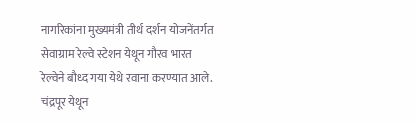नागरिकांना मुख्यमंत्री तीर्थ दर्शन योजनेंतर्गत सेवाग्राम रेल्वे स्टेशन येथून गौरव भारत रेल्वेने बौध्द गया येथे रवाना करण्यात आले.
चंद्रपूर येथून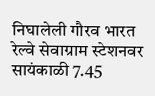निघालेली गौरव भारत रेल्वे सेवाग्राम स्टेशनवर सायंकाळी 7.45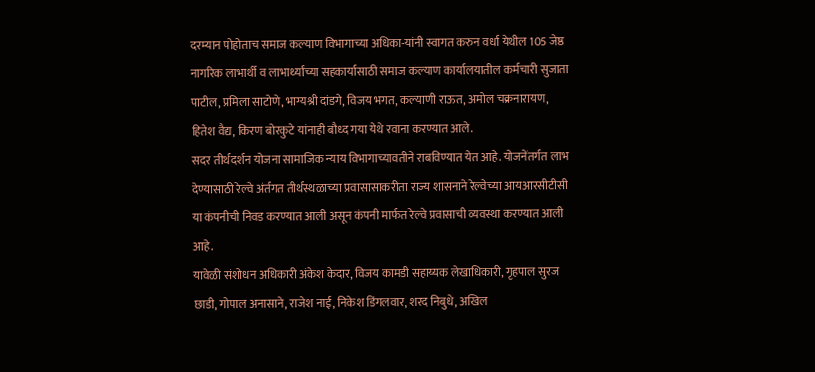दरम्यान पोहोताच समाज कल्याण विभागाच्या अधिका-यांनी स्वागत करुन वर्धा येथील 105 जेष्ठ नागरिक लाभार्थी व लाभार्थ्यांच्या सहकार्यासाठी समाज कल्याण कार्यालयातील कर्मचारी सुजाता पाटील, प्रमिला साटोणे, भाग्यश्री दांडगे, विजय भगत, कल्याणी राऊत, अमोल चक्रनारायण, हितेश वैद्य, किरण बोरकुटे यांनाही बौध्द गया येथे रवाना करण्यात आले.
सदर तीर्थदर्शन योजना सामाजिक न्याय विभागाच्यावतीने राबविण्यात येत आहे. योजनेंतर्गत लाभ देण्यासाठी रेल्वे अंर्तगत तीर्थस्थळाच्या प्रवासासाकरीता राज्य शासनाने रेल्वेच्या आयआरसीटीसी या कंपनीची निवड करण्यात आली असून कंपनी मार्फत रेल्वे प्रवासाची व्यवस्था करण्यात आली आहे.
यावेळी संशोधन अधिकारी अंकेश केदार, विजय कामडी सहाय्यक लेखाधिकारी, गृहपाल सुरज छाडी, गोपाल अनासाने, राजेश नाई, निकेश डिंगलवार, शरद निबुधे, अखिल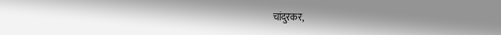चांदुरकर,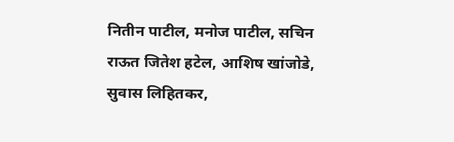नितीन पाटील, मनोज पाटील, सचिन राऊत जितेश हटेल, आशिष खांजोडे, सुवास लिहितकर,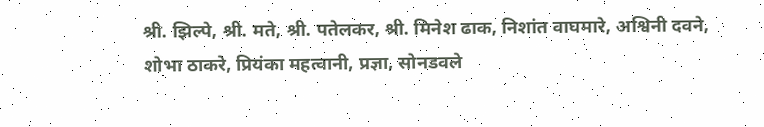श्री. झिल्पे, श्री. मते, श्री. पतेलकर, श्री. मिनेश ढाक, निशांत वाघमारे, अश्विनी दवने, शोभा ठाकरे, प्रियंका महत्वानी, प्रज्ञा, सोनडवले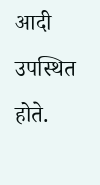आदी उपस्थित होते.